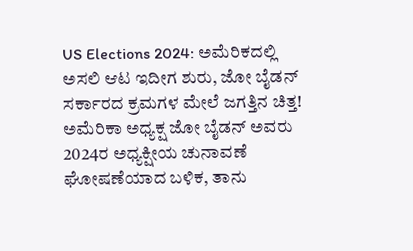US Elections 2024: ಅಮೆರಿಕದಲ್ಲಿ ಅಸಲಿ ಆಟ ಇದೀಗ ಶುರು, ಜೋ ಬೈಡನ್ ಸರ್ಕಾರದ ಕ್ರಮಗಳ ಮೇಲೆ ಜಗತ್ತಿನ ಚಿತ್ತ!
ಅಮೆರಿಕಾ ಅಧ್ಯಕ್ಷ ಜೋ ಬೈಡನ್ ಅವರು 2024ರ ಅಧ್ಯಕ್ಷೀಯ ಚುನಾವಣೆ ಘೋಷಣೆಯಾದ ಬಳಿಕ, ತಾನು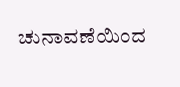ಚುನಾವಣೆಯಿಂದ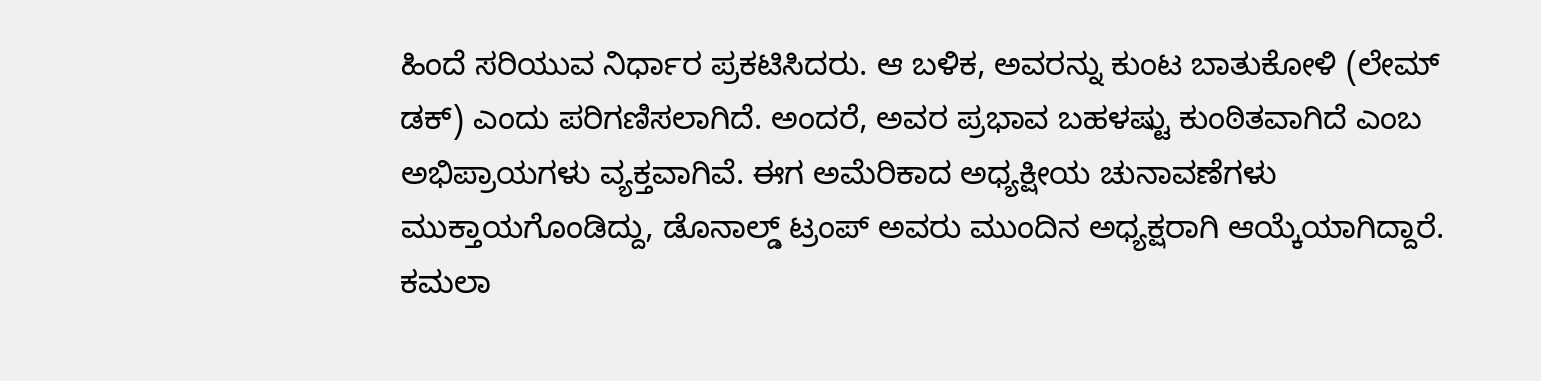ಹಿಂದೆ ಸರಿಯುವ ನಿರ್ಧಾರ ಪ್ರಕಟಿಸಿದರು. ಆ ಬಳಿಕ, ಅವರನ್ನು ಕುಂಟ ಬಾತುಕೋಳಿ (ಲೇಮ್ ಡಕ್) ಎಂದು ಪರಿಗಣಿಸಲಾಗಿದೆ. ಅಂದರೆ, ಅವರ ಪ್ರಭಾವ ಬಹಳಷ್ಟು ಕುಂಠಿತವಾಗಿದೆ ಎಂಬ ಅಭಿಪ್ರಾಯಗಳು ವ್ಯಕ್ತವಾಗಿವೆ. ಈಗ ಅಮೆರಿಕಾದ ಅಧ್ಯಕ್ಷೀಯ ಚುನಾವಣೆಗಳು ಮುಕ್ತಾಯಗೊಂಡಿದ್ದು, ಡೊನಾಲ್ಡ್ ಟ್ರಂಪ್ ಅವರು ಮುಂದಿನ ಅಧ್ಯಕ್ಷರಾಗಿ ಆಯ್ಕೆಯಾಗಿದ್ದಾರೆ. ಕಮಲಾ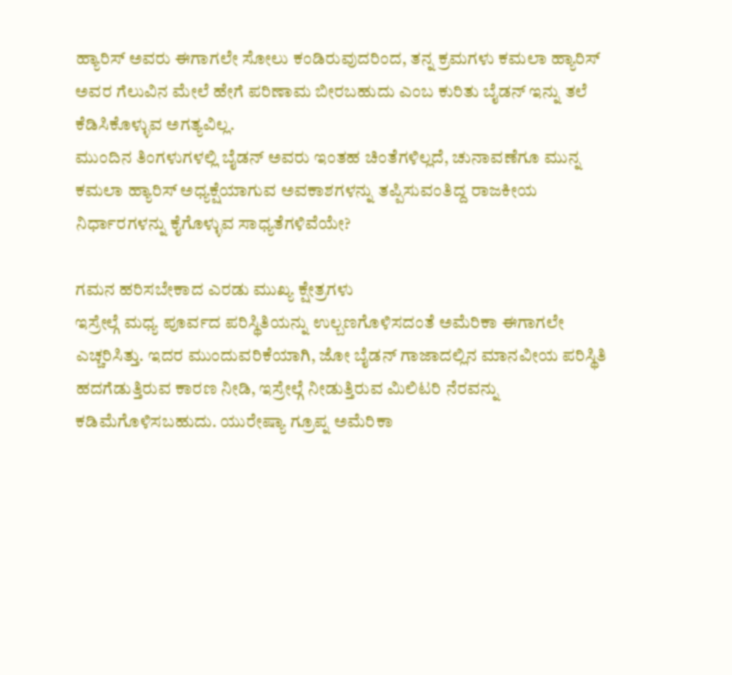ಹ್ಯಾರಿಸ್ ಅವರು ಈಗಾಗಲೇ ಸೋಲು ಕಂಡಿರುವುದರಿಂದ, ತನ್ನ ಕ್ರಮಗಳು ಕಮಲಾ ಹ್ಯಾರಿಸ್ ಅವರ ಗೆಲುವಿನ ಮೇಲೆ ಹೇಗೆ ಪರಿಣಾಮ ಬೀರಬಹುದು ಎಂಬ ಕುರಿತು ಬೈಡನ್ ಇನ್ನು ತಲೆ ಕೆಡಿಸಿಕೊಳ್ಳುವ ಅಗತ್ಯವಿಲ್ಲ.
ಮುಂದಿನ ತಿಂಗಳುಗಳಲ್ಲಿ ಬೈಡನ್ ಅವರು ಇಂತಹ ಚಿಂತೆಗಳಿಲ್ಲದೆ, ಚುನಾವಣೆಗೂ ಮುನ್ನ ಕಮಲಾ ಹ್ಯಾರಿಸ್ ಅಧ್ಯಕ್ಷೆಯಾಗುವ ಅವಕಾಶಗಳನ್ನು ತಪ್ಪಿಸುವಂತಿದ್ದ ರಾಜಕೀಯ ನಿರ್ಧಾರಗಳನ್ನು ಕೈಗೊಳ್ಳುವ ಸಾಧ್ಯತೆಗಳಿವೆಯೇ?

ಗಮನ ಹರಿಸಬೇಕಾದ ಎರಡು ಮುಖ್ಯ ಕ್ಷೇತ್ರಗಳು
ಇಸ್ರೇಲ್ಗೆ ಮಧ್ಯ ಪೂರ್ವದ ಪರಿಸ್ಥಿತಿಯನ್ನು ಉಲ್ಬಣಗೊಳಿಸದಂತೆ ಅಮೆರಿಕಾ ಈಗಾಗಲೇ ಎಚ್ಚರಿಸಿತ್ತು. ಇದರ ಮುಂದುವರಿಕೆಯಾಗಿ, ಜೋ ಬೈಡನ್ ಗಾಜಾದಲ್ಲಿನ ಮಾನವೀಯ ಪರಿಸ್ಥಿತಿ ಹದಗೆಡುತ್ತಿರುವ ಕಾರಣ ನೀಡಿ, ಇಸ್ರೇಲ್ಗೆ ನೀಡುತ್ತಿರುವ ಮಿಲಿಟರಿ ನೆರವನ್ನು ಕಡಿಮೆಗೊಳಿಸಬಹುದು. ಯುರೇಷ್ಯಾ ಗ್ರೂಪ್ನ ಅಮೆರಿಕಾ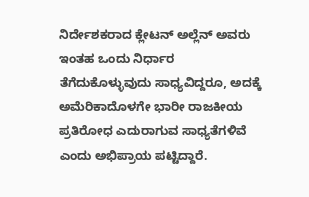ನಿರ್ದೇಶಕರಾದ ಕ್ಲೇಟನ್ ಅಲ್ಲೆನ್ ಅವರು ಇಂತಹ ಒಂದು ನಿರ್ಧಾರ ತೆಗೆದುಕೊಳ್ಳುವುದು ಸಾಧ್ಯವಿದ್ದರೂ, ಅದಕ್ಕೆ ಅಮೆರಿಕಾದೊಳಗೇ ಭಾರೀ ರಾಜಕೀಯ ಪ್ರತಿರೋಧ ಎದುರಾಗುವ ಸಾಧ್ಯತೆಗಳಿವೆ ಎಂದು ಅಭಿಪ್ರಾಯ ಪಟ್ಟಿದ್ದಾರೆ.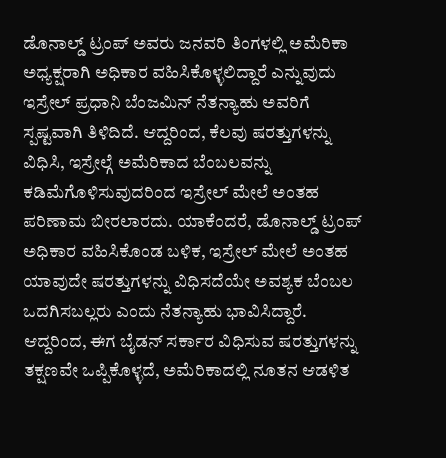ಡೊನಾಲ್ಡ್ ಟ್ರಂಪ್ ಅವರು ಜನವರಿ ತಿಂಗಳಲ್ಲಿ ಅಮೆರಿಕಾ ಅಧ್ಯಕ್ಷರಾಗಿ ಅಧಿಕಾರ ವಹಿಸಿಕೊಳ್ಳಲಿದ್ದಾರೆ ಎನ್ನುವುದು ಇಸ್ರೇಲ್ ಪ್ರಧಾನಿ ಬೆಂಜಮಿನ್ ನೆತನ್ಯಾಹು ಅವರಿಗೆ ಸ್ಪಷ್ಟವಾಗಿ ತಿಳಿದಿದೆ. ಆದ್ದರಿಂದ, ಕೆಲವು ಷರತ್ತುಗಳನ್ನು ವಿಧಿಸಿ, ಇಸ್ರೇಲ್ಗೆ ಅಮೆರಿಕಾದ ಬೆಂಬಲವನ್ನು ಕಡಿಮೆಗೊಳಿಸುವುದರಿಂದ ಇಸ್ರೇಲ್ ಮೇಲೆ ಅಂತಹ ಪರಿಣಾಮ ಬೀರಲಾರದು. ಯಾಕೆಂದರೆ, ಡೊನಾಲ್ಡ್ ಟ್ರಂಪ್ ಅಧಿಕಾರ ವಹಿಸಿಕೊಂಡ ಬಳಿಕ, ಇಸ್ರೇಲ್ ಮೇಲೆ ಅಂತಹ ಯಾವುದೇ ಷರತ್ತುಗಳನ್ನು ವಿಧಿಸದೆಯೇ ಅವಶ್ಯಕ ಬೆಂಬಲ ಒದಗಿಸಬಲ್ಲರು ಎಂದು ನೆತನ್ಯಾಹು ಭಾವಿಸಿದ್ದಾರೆ. ಆದ್ದರಿಂದ, ಈಗ ಬೈಡನ್ ಸರ್ಕಾರ ವಿಧಿಸುವ ಷರತ್ತುಗಳನ್ನು ತಕ್ಷಣವೇ ಒಪ್ಪಿಕೊಳ್ಳದೆ, ಅಮೆರಿಕಾದಲ್ಲಿ ನೂತನ ಆಡಳಿತ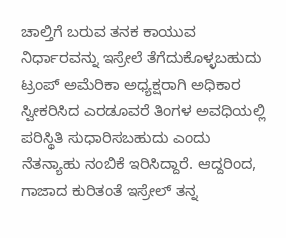ಚಾಲ್ತಿಗೆ ಬರುವ ತನಕ ಕಾಯುವ ನಿರ್ಧಾರವನ್ನು ಇಸ್ರೇಲೆ ತೆಗೆದುಕೊಳ್ಳಬಹುದು
ಟ್ರಂಪ್ ಅಮೆರಿಕಾ ಅಧ್ಯಕ್ಷರಾಗಿ ಅಧಿಕಾರ ಸ್ವೀಕರಿಸಿದ ಎರಡೂವರೆ ತಿಂಗಳ ಅವಧಿಯಲ್ಲಿ ಪರಿಸ್ಥಿತಿ ಸುಧಾರಿಸಬಹುದು ಎಂದು ನೆತನ್ಯಾಹು ನಂಬಿಕೆ ಇರಿಸಿದ್ದಾರೆ. ಆದ್ದರಿಂದ, ಗಾಜಾದ ಕುರಿತಂತೆ ಇಸ್ರೇಲ್ ತನ್ನ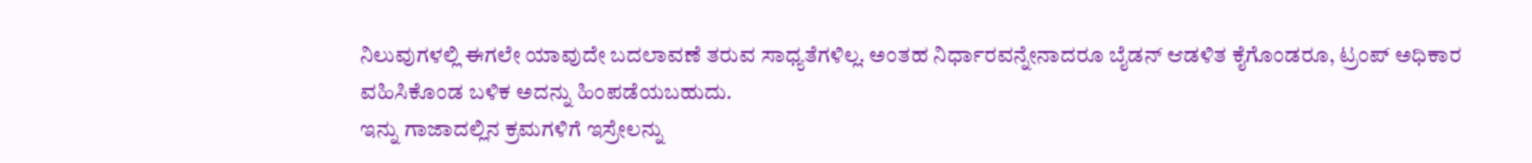ನಿಲುವುಗಳಲ್ಲಿ ಈಗಲೇ ಯಾವುದೇ ಬದಲಾವಣೆ ತರುವ ಸಾಧ್ಯತೆಗಳಿಲ್ಲ. ಅಂತಹ ನಿರ್ಧಾರವನ್ನೇನಾದರೂ ಬೈಡನ್ ಆಡಳಿತ ಕೈಗೊಂಡರೂ, ಟ್ರಂಪ್ ಅಧಿಕಾರ ವಹಿಸಿಕೊಂಡ ಬಳಿಕ ಅದನ್ನು ಹಿಂಪಡೆಯಬಹುದು.
ಇನ್ನು ಗಾಜಾದಲ್ಲಿನ ಕ್ರಮಗಳಿಗೆ ಇಸ್ರೇಲನ್ನು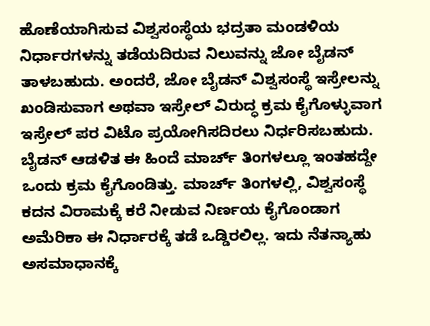ಹೊಣೆಯಾಗಿಸುವ ವಿಶ್ವಸಂಸ್ಥೆಯ ಭದ್ರತಾ ಮಂಡಳಿಯ ನಿರ್ಧಾರಗಳನ್ನು ತಡೆಯದಿರುವ ನಿಲುವನ್ನು ಜೋ ಬೈಡನ್ ತಾಳಬಹುದು. ಅಂದರೆ, ಜೋ ಬೈಡನ್ ವಿಶ್ವಸಂಸ್ಥೆ ಇಸ್ರೇಲನ್ನು ಖಂಡಿಸುವಾಗ ಅಥವಾ ಇಸ್ರೇಲ್ ವಿರುದ್ಧ ಕ್ರಮ ಕೈಗೊಳ್ಳುವಾಗ ಇಸ್ರೇಲ್ ಪರ ವಿಟೊ ಪ್ರಯೋಗಿಸದಿರಲು ನಿರ್ಧರಿಸಬಹುದು. ಬೈಡನ್ ಆಡಳಿತ ಈ ಹಿಂದೆ ಮಾರ್ಚ್ ತಿಂಗಳಲ್ಲೂ ಇಂತಹದ್ದೇ ಒಂದು ಕ್ರಮ ಕೈಗೊಂಡಿತ್ತು. ಮಾರ್ಚ್ ತಿಂಗಳಲ್ಲಿ, ವಿಶ್ವಸಂಸ್ಥೆ ಕದನ ವಿರಾಮಕ್ಕೆ ಕರೆ ನೀಡುವ ನಿರ್ಣಯ ಕೈಗೊಂಡಾಗ ಅಮೆರಿಕಾ ಈ ನಿರ್ಧಾರಕ್ಕೆ ತಡೆ ಒಡ್ಡಿರಲಿಲ್ಲ. ಇದು ನೆತನ್ಯಾಹು ಅಸಮಾಧಾನಕ್ಕೆ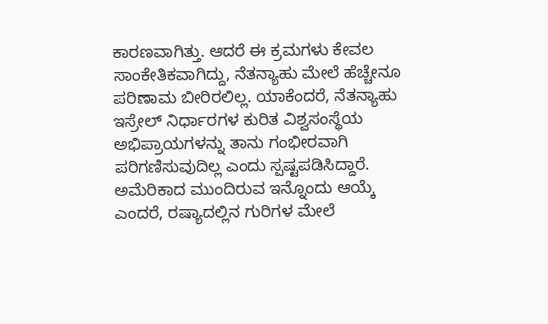ಕಾರಣವಾಗಿತ್ತು. ಆದರೆ ಈ ಕ್ರಮಗಳು ಕೇವಲ ಸಾಂಕೇತಿಕವಾಗಿದ್ದು, ನೆತನ್ಯಾಹು ಮೇಲೆ ಹೆಚ್ಚೇನೂ ಪರಿಣಾಮ ಬೀರಿರಲಿಲ್ಲ. ಯಾಕೆಂದರೆ, ನೆತನ್ಯಾಹು ಇಸ್ರೇಲ್ ನಿರ್ಧಾರಗಳ ಕುರಿತ ವಿಶ್ವಸಂಸ್ಥೆಯ ಅಭಿಪ್ರಾಯಗಳನ್ನು ತಾನು ಗಂಭೀರವಾಗಿ ಪರಿಗಣಿಸುವುದಿಲ್ಲ ಎಂದು ಸ್ಪಷ್ಟಪಡಿಸಿದ್ದಾರೆ.
ಅಮೆರಿಕಾದ ಮುಂದಿರುವ ಇನ್ನೊಂದು ಆಯ್ಕೆ ಎಂದರೆ, ರಷ್ಯಾದಲ್ಲಿನ ಗುರಿಗಳ ಮೇಲೆ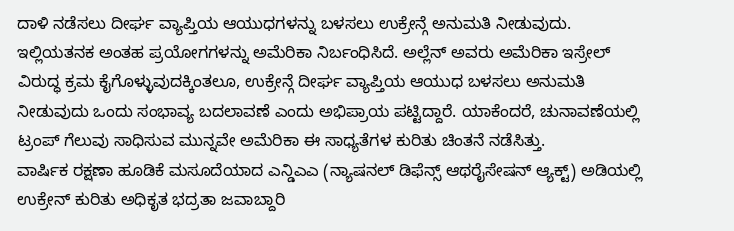ದಾಳಿ ನಡೆಸಲು ದೀರ್ಘ ವ್ಯಾಪ್ತಿಯ ಆಯುಧಗಳನ್ನು ಬಳಸಲು ಉಕ್ರೇನ್ಗೆ ಅನುಮತಿ ನೀಡುವುದು. ಇಲ್ಲಿಯತನಕ ಅಂತಹ ಪ್ರಯೋಗಗಳನ್ನು ಅಮೆರಿಕಾ ನಿರ್ಬಂಧಿಸಿದೆ. ಅಲ್ಲೆನ್ ಅವರು ಅಮೆರಿಕಾ ಇಸ್ರೇಲ್ ವಿರುದ್ಧ ಕ್ರಮ ಕೈಗೊಳ್ಳುವುದಕ್ಕಿಂತಲೂ, ಉಕ್ರೇನ್ಗೆ ದೀರ್ಘ ವ್ಯಾಪ್ತಿಯ ಆಯುಧ ಬಳಸಲು ಅನುಮತಿ ನೀಡುವುದು ಒಂದು ಸಂಭಾವ್ಯ ಬದಲಾವಣೆ ಎಂದು ಅಭಿಪ್ರಾಯ ಪಟ್ಟಿದ್ದಾರೆ. ಯಾಕೆಂದರೆ, ಚುನಾವಣೆಯಲ್ಲಿ ಟ್ರಂಪ್ ಗೆಲುವು ಸಾಧಿಸುವ ಮುನ್ನವೇ ಅಮೆರಿಕಾ ಈ ಸಾಧ್ಯತೆಗಳ ಕುರಿತು ಚಿಂತನೆ ನಡೆಸಿತ್ತು.
ವಾರ್ಷಿಕ ರಕ್ಷಣಾ ಹೂಡಿಕೆ ಮಸೂದೆಯಾದ ಎನ್ಡಿಎಎ (ನ್ಯಾಷನಲ್ ಡಿಫೆನ್ಸ್ ಆಥರೈಸೇಷನ್ ಆ್ಯಕ್ಟ್) ಅಡಿಯಲ್ಲಿ ಉಕ್ರೇನ್ ಕುರಿತು ಅಧಿಕೃತ ಭದ್ರತಾ ಜವಾಬ್ದಾರಿ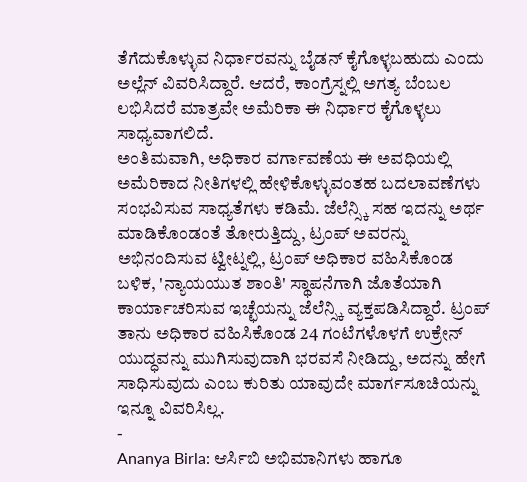ತೆಗೆದುಕೊಳ್ಳುವ ನಿರ್ಧಾರವನ್ನು ಬೈಡನ್ ಕೈಗೊಳ್ಳಬಹುದು ಎಂದು ಅಲ್ಲೆನ್ ವಿವರಿಸಿದ್ದಾರೆ. ಆದರೆ, ಕಾಂಗ್ರೆಸ್ನಲ್ಲಿ ಅಗತ್ಯ ಬೆಂಬಲ ಲಭಿಸಿದರೆ ಮಾತ್ರವೇ ಅಮೆರಿಕಾ ಈ ನಿರ್ಧಾರ ಕೈಗೊಳ್ಳಲು ಸಾಧ್ಯವಾಗಲಿದೆ.
ಅಂತಿಮವಾಗಿ, ಅಧಿಕಾರ ವರ್ಗಾವಣೆಯ ಈ ಅವಧಿಯಲ್ಲಿ ಅಮೆರಿಕಾದ ನೀತಿಗಳಲ್ಲಿ ಹೇಳಿಕೊಳ್ಳುವಂತಹ ಬದಲಾವಣೆಗಳು ಸಂಭವಿಸುವ ಸಾಧ್ಯತೆಗಳು ಕಡಿಮೆ. ಜೆಲೆನ್ಸ್ಕಿ ಸಹ ಇದನ್ನು ಅರ್ಥ ಮಾಡಿಕೊಂಡಂತೆ ತೋರುತ್ತಿದ್ದು, ಟ್ರಂಪ್ ಅವರನ್ನು ಅಭಿನಂದಿಸುವ ಟ್ವೀಟ್ನಲ್ಲಿ, ಟ್ರಂಪ್ ಅಧಿಕಾರ ವಹಿಸಿಕೊಂಡ ಬಳಿಕ, 'ನ್ಯಾಯಯುತ ಶಾಂತಿ' ಸ್ಥಾಪನೆಗಾಗಿ ಜೊತೆಯಾಗಿ ಕಾರ್ಯಾಚರಿಸುವ ಇಚ್ಛೆಯನ್ನು ಜೆಲೆನ್ಸ್ಕಿ ವ್ಯಕ್ತಪಡಿಸಿದ್ದಾರೆ. ಟ್ರಂಪ್ ತಾನು ಅಧಿಕಾರ ವಹಿಸಿಕೊಂಡ 24 ಗಂಟೆಗಳೊಳಗೆ ಉಕ್ರೇನ್ ಯುದ್ಧವನ್ನು ಮುಗಿಸುವುದಾಗಿ ಭರವಸೆ ನೀಡಿದ್ದು, ಅದನ್ನು ಹೇಗೆ ಸಾಧಿಸುವುದು ಎಂಬ ಕುರಿತು ಯಾವುದೇ ಮಾರ್ಗಸೂಚಿಯನ್ನು ಇನ್ನೂ ವಿವರಿಸಿಲ್ಲ.
-
Ananya Birla: ಆರ್ಸಿಬಿ ಅಭಿಮಾನಿಗಳು ಹಾಗೂ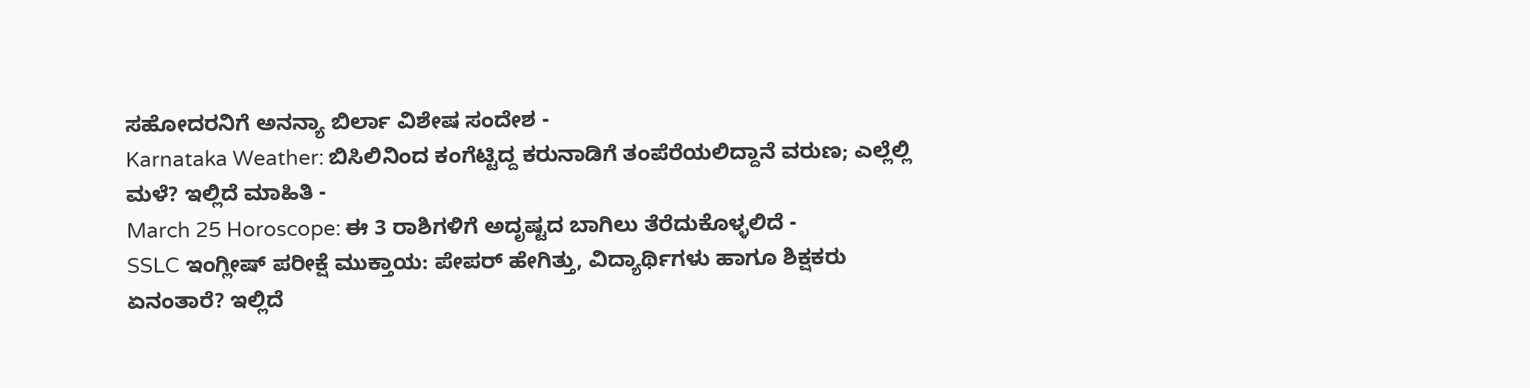ಸಹೋದರನಿಗೆ ಅನನ್ಯಾ ಬಿರ್ಲಾ ವಿಶೇಷ ಸಂದೇಶ -
Karnataka Weather: ಬಿಸಿಲಿನಿಂದ ಕಂಗೆಟ್ಟಿದ್ದ ಕರುನಾಡಿಗೆ ತಂಪೆರೆಯಲಿದ್ದಾನೆ ವರುಣ; ಎಲ್ಲೆಲ್ಲಿ ಮಳೆ? ಇಲ್ಲಿದೆ ಮಾಹಿತಿ -
March 25 Horoscope: ಈ 3 ರಾಶಿಗಳಿಗೆ ಅದೃಷ್ಟದ ಬಾಗಿಲು ತೆರೆದುಕೊಳ್ಳಲಿದೆ -
SSLC ಇಂಗ್ಲೀಷ್ ಪರೀಕ್ಷೆ ಮುಕ್ತಾಯ: ಪೇಪರ್ ಹೇಗಿತ್ತು, ವಿದ್ಯಾರ್ಥಿಗಳು ಹಾಗೂ ಶಿಕ್ಷಕರು ಏನಂತಾರೆ? ಇಲ್ಲಿದೆ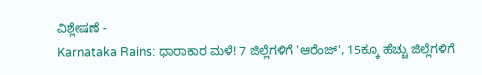ವಿಶ್ಲೇಷಣೆ -
Karnataka Rains: ಧಾರಾಕಾರ ಮಳೆ! 7 ಜಿಲ್ಲೆಗಳಿಗೆ 'ಆರೆಂಜ್', 15ಕ್ಕೂ ಹೆಚ್ಚು ಜಿಲ್ಲೆಗಳಿಗೆ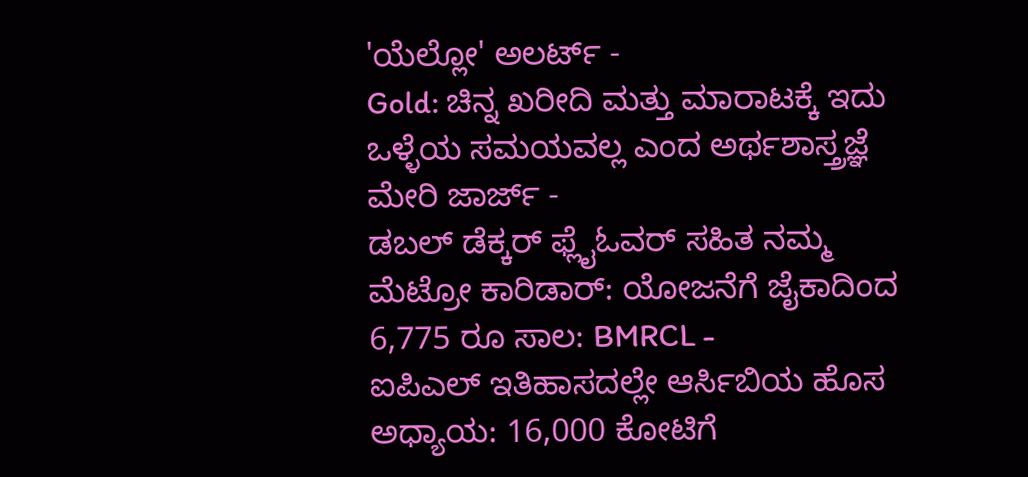'ಯೆಲ್ಲೋ' ಅಲರ್ಟ್ -
Gold: ಚಿನ್ನ ಖರೀದಿ ಮತ್ತು ಮಾರಾಟಕ್ಕೆ ಇದು ಒಳ್ಳೆಯ ಸಮಯವಲ್ಲ ಎಂದ ಅರ್ಥಶಾಸ್ತ್ರಜ್ಞೆ ಮೇರಿ ಜಾರ್ಜ್ -
ಡಬಲ್ ಡೆಕ್ಕರ್ ಫ್ಲೈಓವರ್ ಸಹಿತ ನಮ್ಮ ಮೆಟ್ರೋ ಕಾರಿಡಾರ್: ಯೋಜನೆಗೆ ಜೈಕಾದಿಂದ 6,775 ರೂ ಸಾಲ: BMRCL -
ಐಪಿಎಲ್ ಇತಿಹಾಸದಲ್ಲೇ ಆರ್ಸಿಬಿಯ ಹೊಸ ಅಧ್ಯಾಯ: 16,000 ಕೋಟಿಗೆ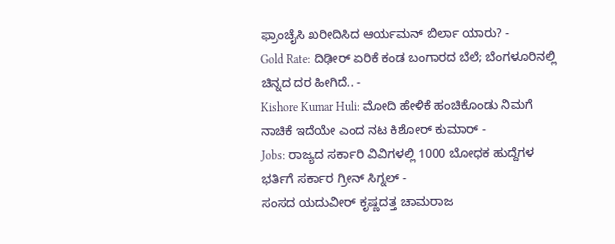ಫ್ರಾಂಚೈಸಿ ಖರೀದಿಸಿದ ಆರ್ಯಮನ್ ಬಿರ್ಲಾ ಯಾರು? -
Gold Rate: ದಿಢೀರ್ ಏರಿಕೆ ಕಂಡ ಬಂಗಾರದ ಬೆಲೆ; ಬೆಂಗಳೂರಿನಲ್ಲಿ ಚಿನ್ನದ ದರ ಹೀಗಿದೆ.. -
Kishore Kumar Huli: ಮೋದಿ ಹೇಳಿಕೆ ಹಂಚಿಕೊಂಡು ನಿಮಗೆ ನಾಚಿಕೆ ಇದೆಯೇ ಎಂದ ನಟ ಕಿಶೋರ್ ಕುಮಾರ್ -
Jobs: ರಾಜ್ಯದ ಸರ್ಕಾರಿ ವಿವಿಗಳಲ್ಲಿ 1000 ಬೋಧಕ ಹುದ್ದೆಗಳ ಭರ್ತಿಗೆ ಸರ್ಕಾರ ಗ್ರೀನ್ ಸಿಗ್ನಲ್ -
ಸಂಸದ ಯದುವೀರ್ ಕೃಷ್ಣದತ್ತ ಚಾಮರಾಜ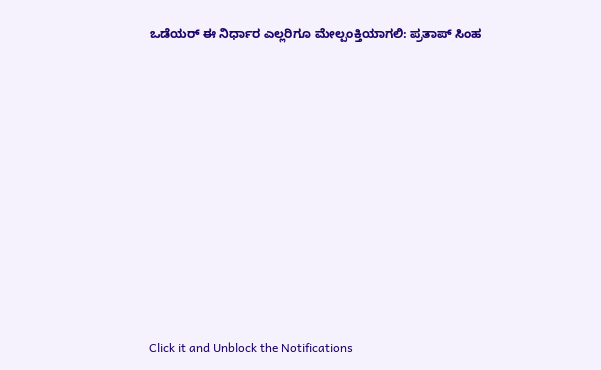ಒಡೆಯರ್ ಈ ನಿರ್ಧಾರ ಎಲ್ಲರಿಗೂ ಮೇಲ್ಪಂಕ್ತಿಯಾಗಲಿ: ಪ್ರತಾಪ್ ಸಿಂಹ












Click it and Unblock the Notifications